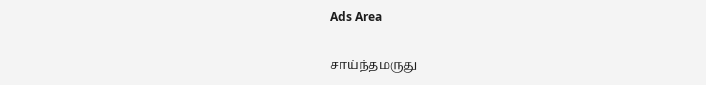Ads Area

சாய்ந்தமருது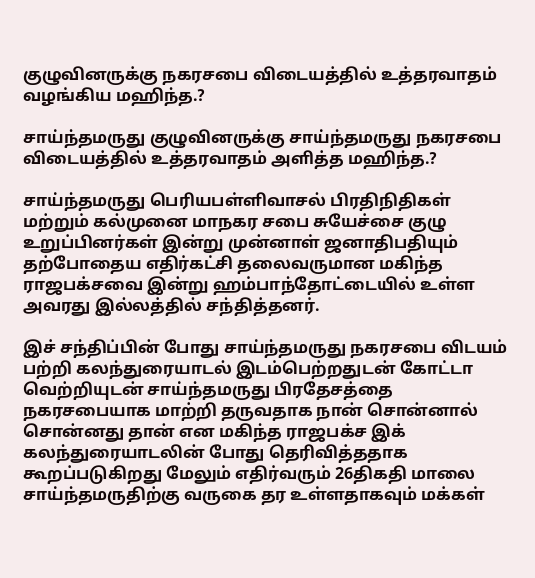குழுவினருக்கு நகரசபை விடையத்தில் உத்தரவாதம் வழங்கிய மஹிந்த.?

சாய்ந்தமருது குழுவினருக்கு சாய்ந்தமருது நகரசபை விடையத்தில் உத்தரவாதம் அளித்த மஹிந்த.?

சாய்ந்தமருது பெரியபள்ளிவாசல் பிரதிநிதிகள் மற்றும் கல்முனை மாநகர சபை சுயேச்சை குழு உறுப்பினர்கள் இன்று முன்னாள் ஜனாதிபதியும் தற்போதைய எதிர்கட்சி தலைவருமான மகிந்த ராஜபக்சவை இன்று ஹம்பாந்தோட்டையில் உள்ள அவரது இல்லத்தில் சந்தித்தனர்.

இச் சந்திப்பின் போது சாய்ந்தமருது நகரசபை விடயம் பற்றி கலந்துரையாடல் இடம்பெற்றதுடன் கோட்டா வெற்றியுடன் சாய்ந்தமருது பிரதேசத்தை நகரசபையாக மாற்றி தருவதாக நான் சொன்னால் சொன்னது தான் என மகிந்த ராஜபக்ச இக் கலந்துரையாடலின் போது தெரிவித்ததாக கூறப்படுகிறது மேலும் எதிர்வரும் 26திகதி மாலை சாய்ந்தமருதிற்கு வருகை தர உள்ளதாகவும் மக்கள்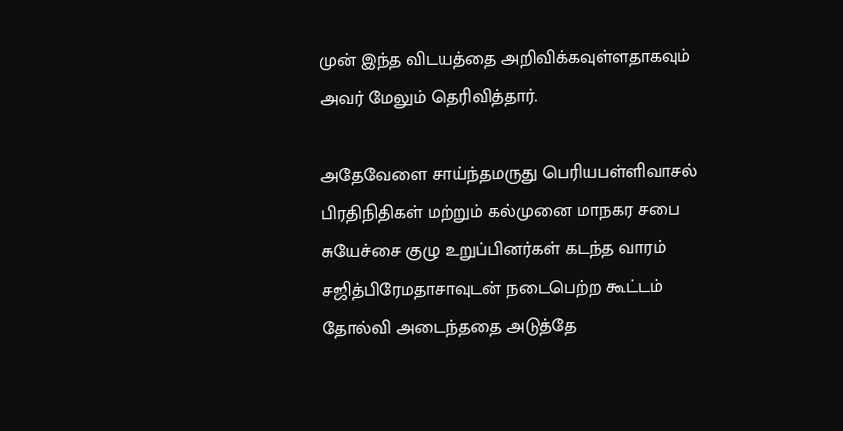முன் இந்த விடயத்தை அறிவிக்கவுள்ளதாகவும் அவர் மேலும் தெரிவித்தார்.

அதேவேளை சாய்ந்தமருது பெரியபள்ளிவாசல் பிரதிநிதிகள் மற்றும் கல்முனை மாநகர சபை சுயேச்சை குழு உறுப்பினர்கள் கடந்த வாரம் சஜித்பிரேமதாசாவுடன் நடைபெற்ற கூட்டம் தோல்வி அடைந்ததை அடுத்தே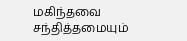மகிந்தவை சந்தித்தமையும்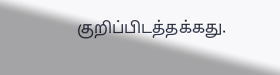குறிப்பிடத்தக்கது.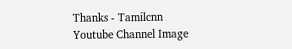Thanks - Tamilcnn
Youtube Channel Image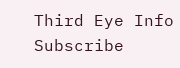Third Eye Info Subscribe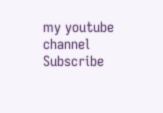my youtube channel
Subscribe